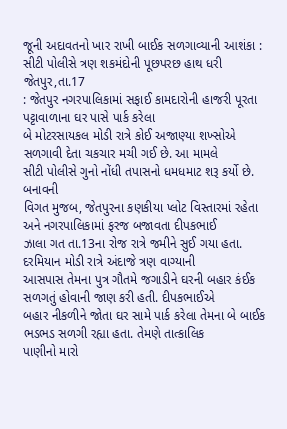જૂની અદાવતનો ખાર રાખી બાઈક સળગાવ્યાની આશંકા : સીટી પોલીસે ત્રણ શકમંદોની પૂછપરછ હાથ ધરી
જેતપુર,તા.17
: જેતપુર નગરપાલિકામાં સફાઈ કામદારોની હાજરી પૂરતા પટ્ટાવાળાના ઘર પાસે પાર્ક કરેલા
બે મોટરસાયકલ મોડી રાત્રે કોઈ અજાણ્યા શખ્સોએ સળગાવી દેતા ચકચાર મચી ગઈ છે. આ મામલે
સીટી પોલીસે ગુનો નોંધી તપાસનો ધમધમાટ શરૂ કર્યો છે.
બનાવની
વિગત મુજબ, જેતપુરના કણકીયા પ્લોટ વિસ્તારમાં રહેતા અને નગરપાલિકામાં ફરજ બજાવતા દીપકભાઈ
ઝાલા ગત તા.13ના રોજ રાત્રે જમીને સુઈ ગયા હતા. દરમિયાન મોડી રાત્રે અંદાજે ત્રણ વાગ્યાની
આસપાસ તેમના પુત્ર ગૌતમે જગાડીને ઘરની બહાર કંઈક સળગતું હોવાની જાણ કરી હતી. દીપકભાઈએ
બહાર નીકળીને જોતા ઘર સામે પાર્ક કરેલા તેમના બે બાઈક ભડભડ સળગી રહ્યા હતા. તેમણે તાત્કાલિક
પાણીનો મારો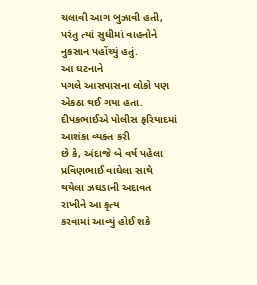ચલાવી આગ બુઝાવી હતી, પરંતુ ત્યાં સુધીમાં વાહનોને નુકસાન પહોંચ્યું હતું.
આ ઘટનાને
પગલે આસપાસના લોકો પણ એકઠા થઈ ગયા હતા. દીપકભાઈએ પોલીસ ફરિયાદમાં આશંકા વ્યક્ત કરી
છે કે, અંદાજે બે વર્ષ પહેલા પ્રવિણભાઈ વાઘેલા સાથે થયેલા ઝઘડાની અદાવત રાખીને આ કૃત્ય
કરવામાં આવ્યું હોઈ શકે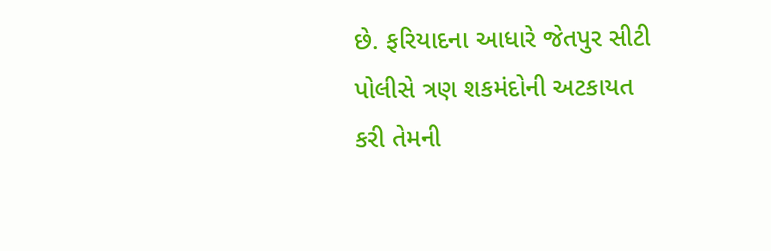છે. ફરિયાદના આધારે જેતપુર સીટી પોલીસે ત્રણ શકમંદોની અટકાયત
કરી તેમની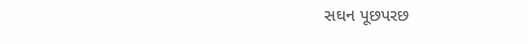સઘન પૂછપરછ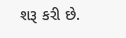શરૂ કરી છે.